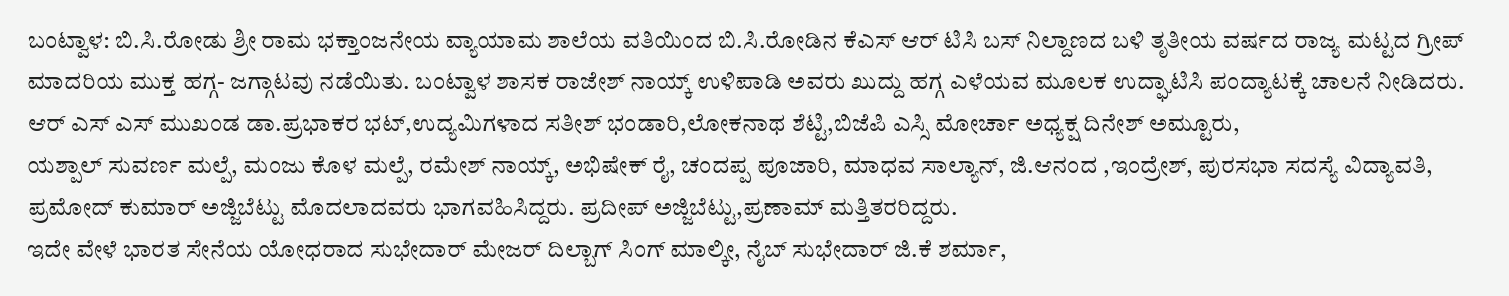ಬಂಟ್ವಾಳ: ಬಿ.ಸಿ.ರೋಡು ಶ್ರೀ ರಾಮ ಭಕ್ತಾಂಜನೇಯ ವ್ಯಾಯಾಮ ಶಾಲೆಯ ವತಿಯಿಂದ ಬಿ.ಸಿ.ರೋಡಿನ ಕೆಎಸ್ ಆರ್ ಟಿಸಿ ಬಸ್ ನಿಲ್ದಾಣದ ಬಳಿ ತೃತೀಯ ವರ್ಷದ ರಾಜ್ಯ ಮಟ್ಟದ ಗ್ರೀಪ್ ಮಾದರಿಯ ಮುಕ್ತ ಹಗ್ಗ- ಜಗ್ಗಾಟವು ನಡೆಯಿತು. ಬಂಟ್ವಾಳ ಶಾಸಕ ರಾಜೇಶ್ ನಾಯ್ಕ್ ಉಳಿಪಾಡಿ ಅವರು ಖುದ್ದು ಹಗ್ಗ ಎಳೆಯವ ಮೂಲಕ ಉದ್ಘಾಟಿಸಿ ಪಂದ್ಯಾಟಕ್ಕೆ ಚಾಲನೆ ನೀಡಿದರು.
ಆರ್ ಎಸ್ ಎಸ್ ಮುಖಂಡ ಡಾ.ಪ್ರಭಾಕರ ಭಟ್,ಉದ್ಯಮಿಗಳಾದ ಸತೀಶ್ ಭಂಡಾರಿ,ಲೋಕನಾಥ ಶೆಟ್ಟಿ,ಬಿಜೆಪಿ ಎಸ್ಸಿ ಮೋರ್ಚಾ ಅಧ್ಯಕ್ಷ ದಿನೇಶ್ ಅಮ್ಟೂರು,
ಯಶ್ಪಾಲ್ ಸುವರ್ಣ ಮಲ್ಪೆ, ಮಂಜು ಕೊಳ ಮಲ್ಪೆ, ರಮೇಶ್ ನಾಯ್ಕ್, ಅಭಿಷೇಕ್ ರೈ, ಚಂದಪ್ಪ ಪೂಜಾರಿ, ಮಾಧವ ಸಾಲ್ಯಾನ್, ಜಿ.ಆನಂದ ,ಇಂದ್ರೇಶ್, ಪುರಸಭಾ ಸದಸ್ಯೆ ವಿದ್ಯಾವತಿ, ಪ್ರಮೋದ್ ಕುಮಾರ್ ಅಜ್ಜಿಬೆಟ್ಟು ಮೊದಲಾದವರು ಭಾಗವಹಿಸಿದ್ದರು. ಪ್ರದೀಪ್ ಅಜ್ಜಿಬೆಟ್ಟು,ಪ್ರಣಾಮ್ ಮತ್ತಿತರರಿದ್ದರು.
ಇದೇ ವೇಳೆ ಭಾರತ ಸೇನೆಯ ಯೋಧರಾದ ಸುಭೇದಾರ್ ಮೇಜರ್ ದಿಲ್ಬಾಗ್ ಸಿಂಗ್ ಮಾಲ್ಕೀ, ನೈಬ್ ಸುಭೇದಾರ್ ಜಿ.ಕೆ ಶರ್ಮಾ,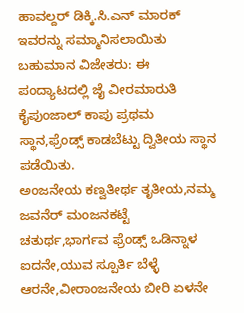ಹಾವಲ್ದರ್ ಡಿಕ್ಕಿ.ಸಿ.ಎನ್ ಮಾರಕ್ ಇವರನ್ನು ಸಮ್ಮಾನಿಸಲಾಯಿತು
ಬಹುಮಾನ ವಿಜೇತರು: ಈ ಪಂದ್ಯಾಟದಲ್ಲಿ ಜೈ ವೀರಮಾರುತಿ ಕೈಪುಂಜಾಲ್ ಕಾಪು ಪ್ರಥಮ ಸ್ಥಾನ,ಫ್ರೆಂಡ್ಸ್ ಕಾಡಬೆಟ್ಟು ದ್ವಿತೀಯ ಸ್ಥಾನ ಪಡೆಯಿತು.
ಅಂಜನೇಯ ಕಣ್ವತೀರ್ಥ ತೃತೀಯ,ನಮ್ಮ ಜವನೆರ್ ಮಂಜನಕಟ್ಟೆ ಚತುರ್ಥ,ಭಾರ್ಗವ ಫ್ರೆಂಡ್ಸ್ ಒಡಿನ್ನಾಳ ಐದನೇ,ಯುವ ಸ್ಪೂರ್ತಿ ಬೆಳ್ಳೆ ಆರನೇ,ವೀರಾಂಜನೇಯ ಬೀರಿ ಏಳನೇ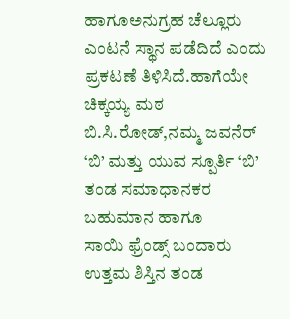ಹಾಗೂಅನುಗ್ರಹ ಚೆಲ್ಲೂರು ಎಂಟನೆ ಸ್ಥಾನ ಪಡೆದಿದೆ ಎಂದು ಪ್ರಕಟಣೆ ತಿಳಿಸಿದೆ.ಹಾಗೆಯೇ ಚಿಕ್ಕಯ್ಯ ಮಠ ಬಿ.ಸಿ.ರೋಡ್,ನಮ್ಮ ಜವನೆರ್ ‘ಬಿ’ ಮತ್ತು ಯುವ ಸ್ಪೂರ್ತಿ ‘ಬಿ’ ತಂಡ ಸಮಾಧಾನಕರ ಬಹುಮಾನ ಹಾಗೂ
ಸಾಯಿ ಫ್ರೆಂಡ್ಸ್ ಬಂದಾರು ಉತ್ತಮ ಶಿಸ್ತಿನ ತಂಡ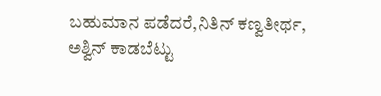ಬಹುಮಾನ ಪಡೆದರೆ,ನಿತಿನ್ ಕಣ್ವತೀರ್ಥ,
ಅಶ್ವಿನ್ ಕಾಡಬೆಟ್ಟು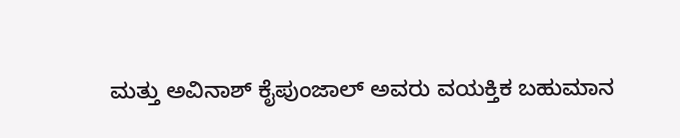ಮತ್ತು ಅವಿನಾಶ್ ಕೈಪುಂಜಾಲ್ ಅವರು ವಯಕ್ತಿಕ ಬಹುಮಾನ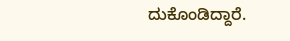ದುಕೊಂಡಿದ್ದಾರೆ.